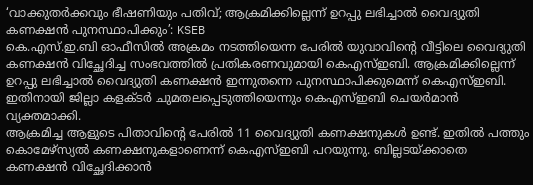‘വാക്കുതർക്കവും ഭീഷണിയും പതിവ്; ആക്രമിക്കില്ലെന്ന് ഉറപ്പു ലഭിച്ചാൽ വൈദ്യുതി കണക്ഷൻ പുനസ്ഥാപിക്കും’: KSEB
കെ.എസ്.ഇ.ബി ഓഫീസിൽ അക്രമം നടത്തിയെന്ന പേരിൽ യുവാവിന്റെ വീട്ടിലെ വൈദ്യുതി കണക്ഷൻ വിച്ഛേദിച്ച സംഭവത്തിൽ പ്രതികരണവുമായി കെഎസ്ഇബി. ആക്രമിക്കില്ലെന്ന് ഉറപ്പു ലഭിച്ചാൽ വൈദ്യുതി കണക്ഷൻ ഇന്നുതന്നെ പുനസ്ഥാപിക്കുമെന്ന് കെഎസ്ഇബി. ഇതിനായി ജില്ലാ കളക്ടർ ചുമതലപ്പെടുത്തിയെന്നും കെഎസ്ഇബി ചെയർമാൻ വ്യക്തമാക്കി.
ആക്രമിച്ച ആളുടെ പിതാവിന്റെ പേരിൽ 11 വൈദ്യുതി കണക്ഷനുകൾ ഉണ്ട്. ഇതിൽ പത്തും കൊമേഴ്സ്യൽ കണക്ഷനുകളാണെന്ന് കെഎസ്ഇബി പറയുന്നു. ബില്ലടയ്ക്കാതെ കണക്ഷൻ വിച്ഛേദിക്കാൻ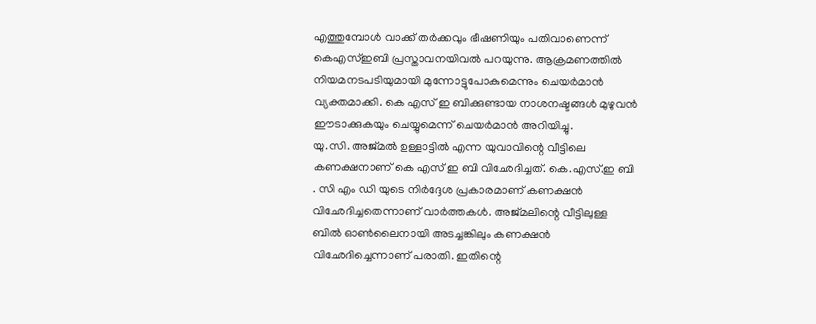എത്തുമ്പോൾ വാക്ക് തർക്കവും ഭീഷണിയും പതിവാണെന്ന് കെഎസ്ഇബി പ്രസ്താവനയിവൽ പറയുന്നു. ആക്രമണത്തിൽ നിയമനടപടിയുമായി മുന്നോട്ടുപോകുമെന്നും ചെയർമാൻ വ്യക്തമാക്കി. കെ എസ് ഇ ബിക്കുണ്ടായ നാശനഷ്ടങ്ങൾ മുഴുവൻ ഈടാക്കുകയും ചെയ്യുമെന്ന് ചെയർമാൻ അറിയിച്ചു.
യു.സി. അജ്മൽ ഉള്ളാട്ടിൽ എന്ന യുവാവിന്റെ വീട്ടിലെ കണക്ഷനാണ് കെ എസ് ഇ ബി വിഛേദിച്ചത്. കെ.എസ്.ഇ ബി . സി എം ഡി യുടെ നിർദ്ദേശ പ്രകാരമാണ് കണക്ഷൻ വിഛേദിച്ചതെന്നാണ് വാർത്തകൾ. അജ്മലിന്റെ വീട്ടിലുള്ള ബിൽ ഓൺലൈനായി അടച്ചങ്കിലും കണക്ഷൻ വിഛേദിച്ചെന്നാണ് പരാതി. ഇതിന്റെ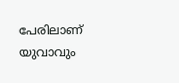പേരിലാണ് യുവാവും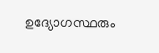ഉദ്യോഗസ്ഥരും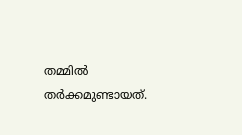തമ്മിൽ തർക്കമുണ്ടായത്.